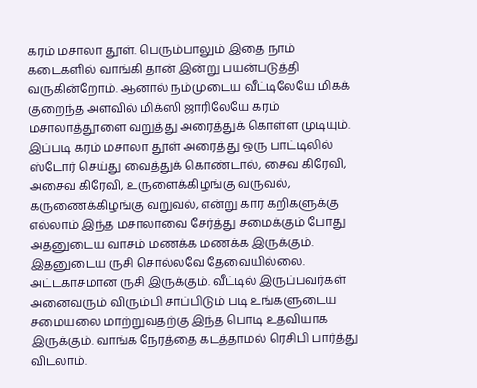கரம் மசாலா தூள். பெரும்பாலும் இதை நாம் கடைகளில் வாங்கி தான் இன்று பயன்படுத்தி வருகின்றோம். ஆனால் நம்முடைய வீட்டிலேயே மிகக் குறைந்த அளவில் மிக்ஸி ஜாரிலேயே கரம் மசாலாத்தூளை வறுத்து அரைத்துக் கொள்ள முடியும். இப்படி கரம் மசாலா தூள் அரைத்து ஒரு பாட்டிலில் ஸ்டோர் செய்து வைத்துக் கொண்டால், சைவ கிரேவி, அசைவ கிரேவி, உருளைக்கிழங்கு வருவல், கருணைக்கிழங்கு வறுவல், என்று கார கறிகளுக்கு எல்லாம் இந்த மசாலாவை சேர்த்து சமைக்கும் போது அதனுடைய வாசம் மணக்க மணக்க இருக்கும். இதனுடைய ருசி சொல்லவே தேவையில்லை. அட்டகாசமான ருசி இருக்கும். வீட்டில் இருப்பவர்கள் அனைவரும் விரும்பி சாப்பிடும் படி உங்களுடைய சமையலை மாற்றுவதற்கு இந்த பொடி உதவியாக இருக்கும். வாங்க நேரத்தை கடத்தாமல் ரெசிபி பார்த்து விடலாம்.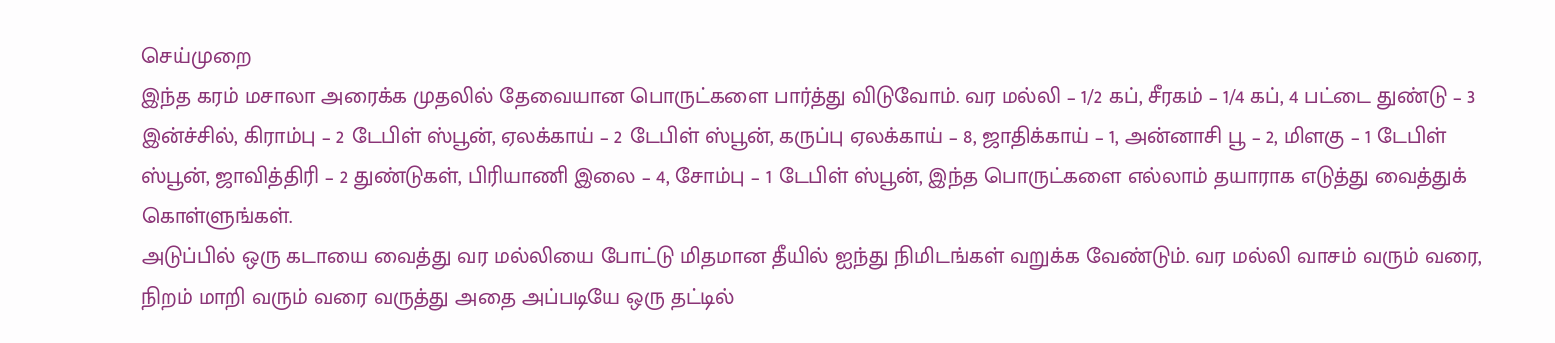செய்முறை
இந்த கரம் மசாலா அரைக்க முதலில் தேவையான பொருட்களை பார்த்து விடுவோம். வர மல்லி – 1/2 கப், சீரகம் – 1/4 கப், 4 பட்டை துண்டு – 3 இன்ச்சில், கிராம்பு – 2 டேபிள் ஸ்பூன், ஏலக்காய் – 2 டேபிள் ஸ்பூன், கருப்பு ஏலக்காய் – 8, ஜாதிக்காய் – 1, அன்னாசி பூ – 2, மிளகு – 1 டேபிள் ஸ்பூன், ஜாவித்திரி – 2 துண்டுகள், பிரியாணி இலை – 4, சோம்பு – 1 டேபிள் ஸ்பூன், இந்த பொருட்களை எல்லாம் தயாராக எடுத்து வைத்துக் கொள்ளுங்கள்.
அடுப்பில் ஒரு கடாயை வைத்து வர மல்லியை போட்டு மிதமான தீயில் ஐந்து நிமிடங்கள் வறுக்க வேண்டும். வர மல்லி வாசம் வரும் வரை, நிறம் மாறி வரும் வரை வருத்து அதை அப்படியே ஒரு தட்டில்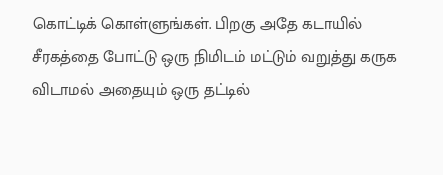கொட்டிக் கொள்ளுங்கள். பிறகு அதே கடாயில் சீரகத்தை போட்டு ஒரு நிமிடம் மட்டும் வறுத்து கருக விடாமல் அதையும் ஒரு தட்டில்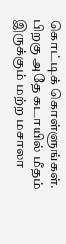கொட்டிக் கொள்ளுங்கள்.
பிறகு அதே கடாயில் மீதம் இருக்கும் மற்ற மசாலா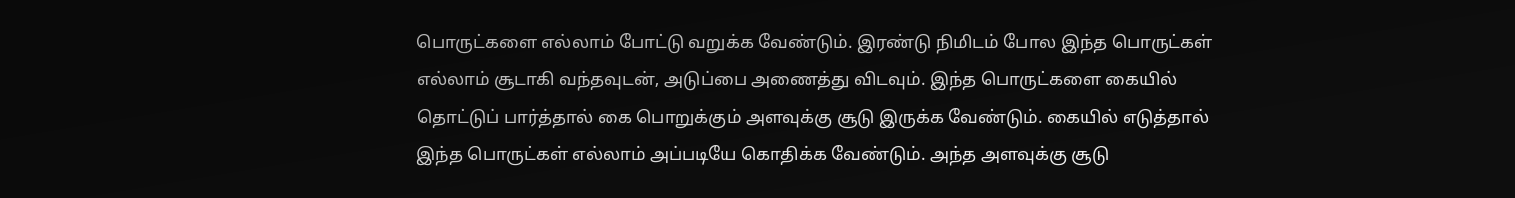பொருட்களை எல்லாம் போட்டு வறுக்க வேண்டும். இரண்டு நிமிடம் போல இந்த பொருட்கள் எல்லாம் சூடாகி வந்தவுடன், அடுப்பை அணைத்து விடவும். இந்த பொருட்களை கையில் தொட்டுப் பார்த்தால் கை பொறுக்கும் அளவுக்கு சூடு இருக்க வேண்டும். கையில் எடுத்தால் இந்த பொருட்கள் எல்லாம் அப்படியே கொதிக்க வேண்டும். அந்த அளவுக்கு சூடு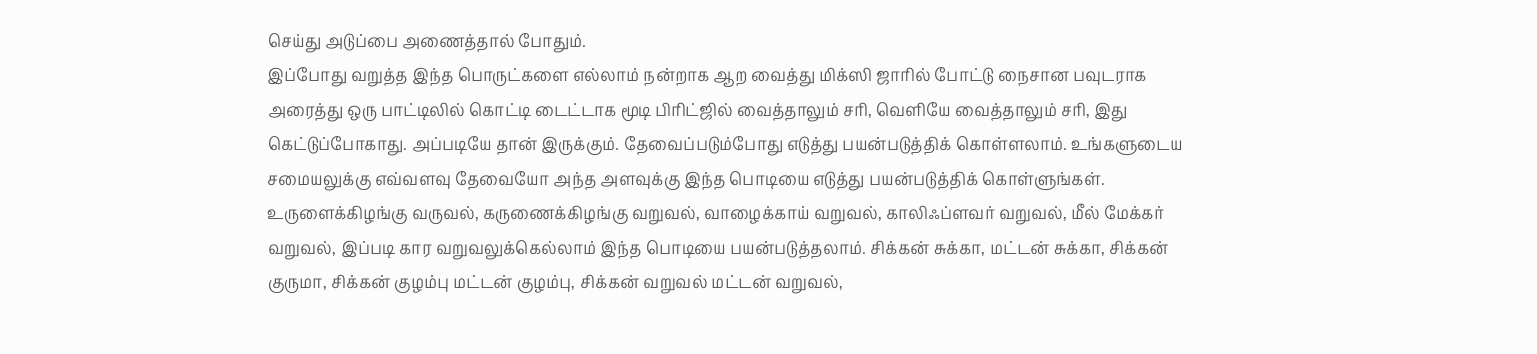செய்து அடுப்பை அணைத்தால் போதும்.
இப்போது வறுத்த இந்த பொருட்களை எல்லாம் நன்றாக ஆற வைத்து மிக்ஸி ஜாரில் போட்டு நைசான பவுடராக அரைத்து ஒரு பாட்டிலில் கொட்டி டைட்டாக மூடி பிரிட்ஜில் வைத்தாலும் சரி, வெளியே வைத்தாலும் சரி, இது கெட்டுப்போகாது. அப்படியே தான் இருக்கும். தேவைப்படும்போது எடுத்து பயன்படுத்திக் கொள்ளலாம். உங்களுடைய சமையலுக்கு எவ்வளவு தேவையோ அந்த அளவுக்கு இந்த பொடியை எடுத்து பயன்படுத்திக் கொள்ளுங்கள்.
உருளைக்கிழங்கு வருவல், கருணைக்கிழங்கு வறுவல், வாழைக்காய் வறுவல், காலிஃப்ளவர் வறுவல், மீல் மேக்கர் வறுவல், இப்படி கார வறுவலுக்கெல்லாம் இந்த பொடியை பயன்படுத்தலாம். சிக்கன் சுக்கா, மட்டன் சுக்கா, சிக்கன் குருமா, சிக்கன் குழம்பு மட்டன் குழம்பு, சிக்கன் வறுவல் மட்டன் வறுவல்,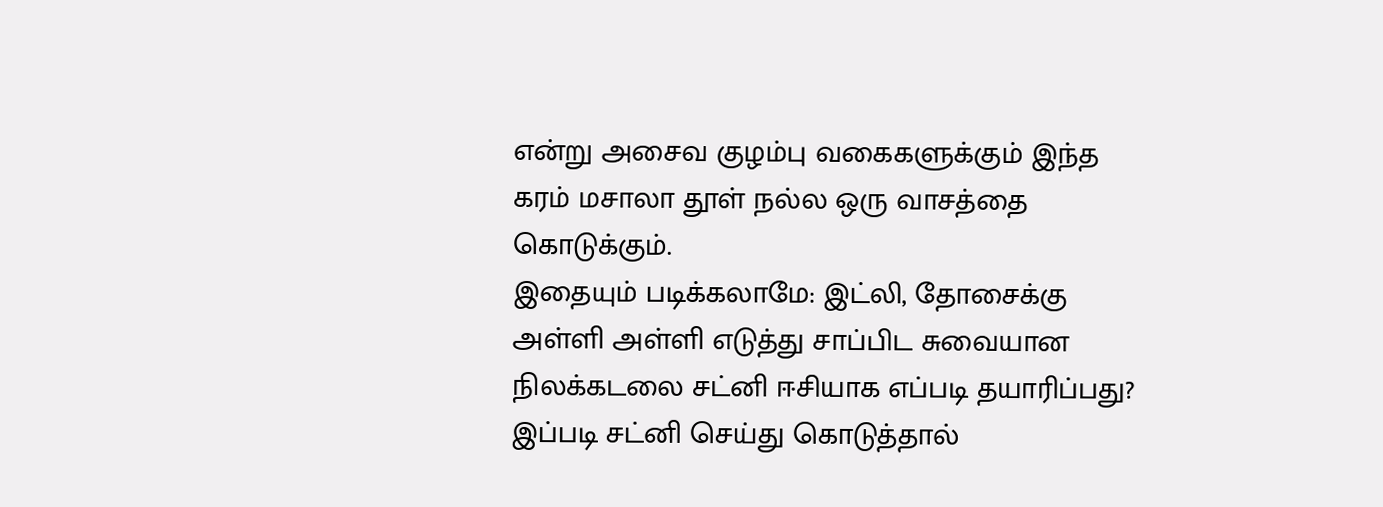என்று அசைவ குழம்பு வகைகளுக்கும் இந்த கரம் மசாலா தூள் நல்ல ஒரு வாசத்தை கொடுக்கும்.
இதையும் படிக்கலாமே: இட்லி, தோசைக்கு அள்ளி அள்ளி எடுத்து சாப்பிட சுவையான நிலக்கடலை சட்னி ஈசியாக எப்படி தயாரிப்பது? இப்படி சட்னி செய்து கொடுத்தால்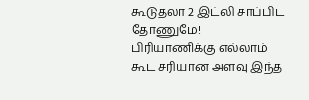கூடுதலா 2 இட்லி சாப்பிட தோணுமே!
பிரியாணிக்கு எல்லாம் கூட சரியான அளவு இந்த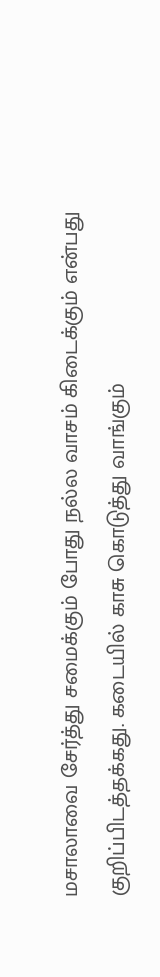மசாலாவை சேர்த்து சமைக்கும் போது நல்ல வாசம் கிடைக்கும் என்பது குறிப்பிடத்தக்கது. கடையில் காசு கொடுத்து வாங்கும்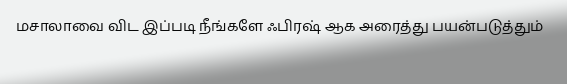மசாலாவை விட இப்படி நீங்களே ஃபிரஷ் ஆக அரைத்து பயன்படுத்தும்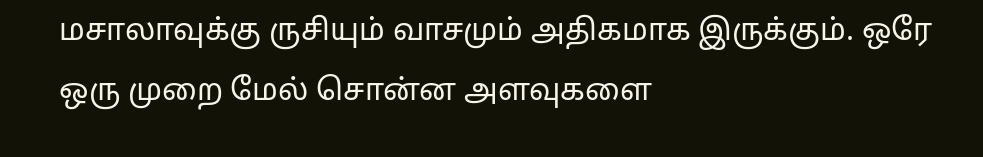மசாலாவுக்கு ருசியும் வாசமும் அதிகமாக இருக்கும். ஒரே ஒரு முறை மேல் சொன்ன அளவுகளை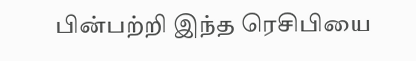பின்பற்றி இந்த ரெசிபியை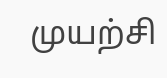முயற்சி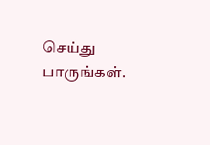செய்து பாருங்கள்.